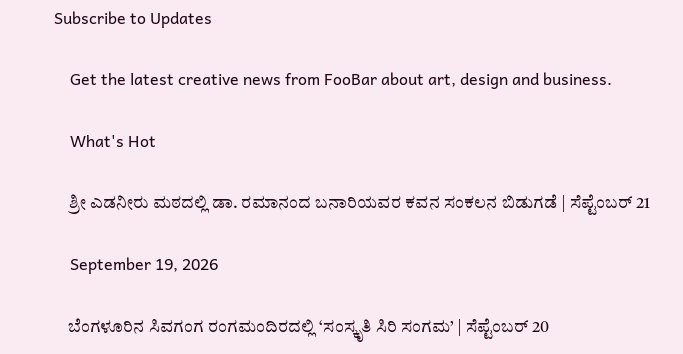Subscribe to Updates

    Get the latest creative news from FooBar about art, design and business.

    What's Hot

    ಶ್ರೀ ಎಡನೀರು ಮಠದಲ್ಲಿ ಡಾ. ರಮಾನಂದ ಬನಾರಿಯವರ ಕವನ ಸಂಕಲನ ಬಿಡುಗಡೆ | ಸೆಪ್ಟೆಂಬರ್ 21

    September 19, 2026

    ಬೆಂಗಳೂರಿನ ಸಿವಗಂಗ ರಂಗಮಂದಿರದಲ್ಲಿ ‘ಸಂಸ್ಕೃತಿ ಸಿರಿ ಸಂಗಮ’ | ಸೆಪ್ಟೆಂಬರ್ 20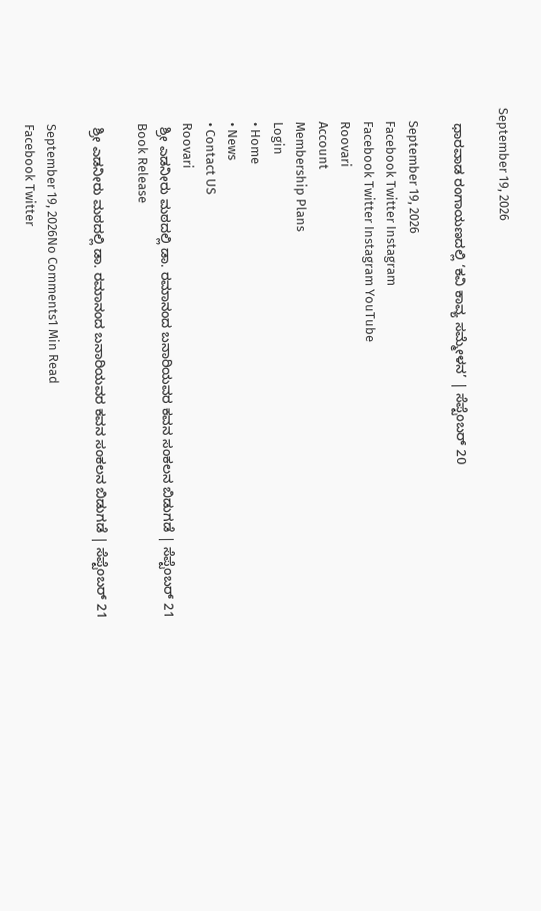September 19, 2026

    ಧಾರವಾಡ ರಂಗಾಯಣದಲ್ಲಿ ‘ಕವಿ ಕಾವ್ಯ ಸಮ್ಮೇಳನ’ | ಸೆಪ್ಟೆಂಬರ್ 20

    September 19, 2026
    Facebook Twitter Instagram
    Facebook Twitter Instagram YouTube
    Roovari
    Account
    Membership Plans
    Login
    • Home
    • News
    • Contact US
    Roovari
    ಶ್ರೀ ಎಡನೀರು ಮಠದಲ್ಲಿ ಡಾ. ರಮಾನಂದ ಬನಾರಿಯವರ ಕವನ ಸಂಕಲನ ಬಿಡುಗಡೆ | ಸೆಪ್ಟೆಂಬರ್ 21
    Book Release

    ಶ್ರೀ ಎಡನೀರು ಮಠದಲ್ಲಿ ಡಾ. ರಮಾನಂದ ಬನಾರಿಯವರ ಕವನ ಸಂಕಲನ ಬಿಡುಗಡೆ | ಸೆಪ್ಟೆಂಬರ್ 21

    September 19, 2026No Comments1 Min Read
    Facebook Twitter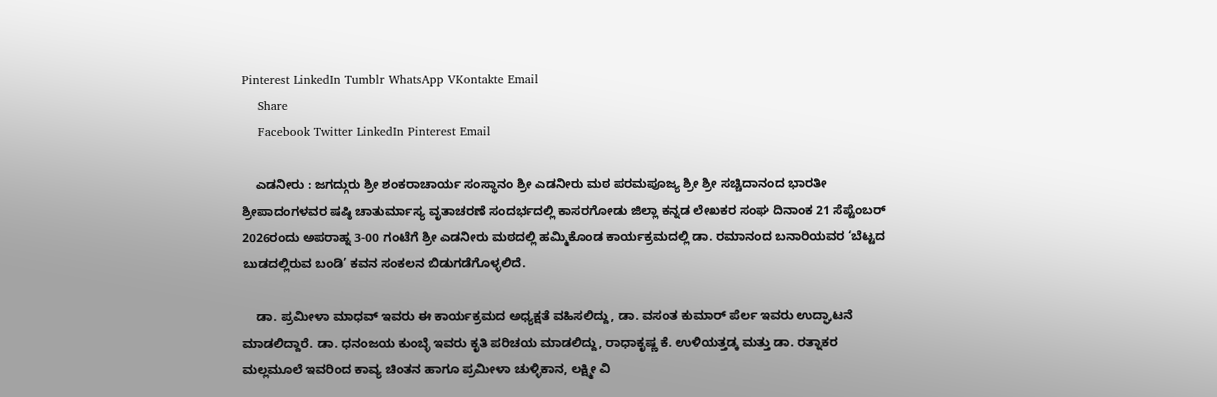Pinterest LinkedIn Tumblr WhatsApp VKontakte Email
    Share
    Facebook Twitter LinkedIn Pinterest Email

    ಎಡನೀರು : ಜಗದ್ಗುರು ಶ್ರೀ ಶಂಕರಾಚಾರ್ಯ ಸಂಸ್ಥಾನಂ ಶ್ರೀ ಎಡನೀರು ಮಠ ಪರಮಪೂಜ್ಯ ಶ್ರೀ ಶ್ರೀ ಸಚ್ಚಿದಾನಂದ ಭಾರತೀ ಶ್ರೀಪಾದಂಗಳವರ ಷಷ್ಠಿ ಚಾತುರ್ಮಾಸ್ಯ ವೃತಾಚರಣೆ ಸಂದರ್ಭದಲ್ಲಿ ಕಾಸರಗೋಡು ಜಿಲ್ಲಾ ಕನ್ನಡ ಲೇಖಕರ ಸಂಘ ದಿನಾಂಕ 21 ಸೆಪ್ಟೆಂಬರ್ 2026ರಂದು ಅಪರಾಹ್ನ 3-00 ಗಂಟೆಗೆ ಶ್ರೀ ಎಡನೀರು ಮಠದಲ್ಲಿ ಹಮ್ಮಿಕೊಂಡ ಕಾರ್ಯಕ್ರಮದಲ್ಲಿ ಡಾ. ರಮಾನಂದ ಬನಾರಿಯವರ ‘ಬೆಟ್ಟದ ಬುಡದಲ್ಲಿರುವ ಬಂಡಿ’ ಕವನ ಸಂಕಲನ ಬಿಡುಗಡೆಗೊಳ್ಳಲಿದೆ.

    ಡಾ. ಪ್ರಮೀಳಾ ಮಾಧವ್ ಇವರು ಈ ಕಾರ್ಯಕ್ರಮದ ಅಧ್ಯಕ್ಷತೆ ವಹಿಸಲಿದ್ದು, ಡಾ. ವಸಂತ ಕುಮಾರ್ ಪೆರ್ಲ ಇವರು ಉದ್ಘಾಟನೆ ಮಾಡಲಿದ್ದಾರೆ. ಡಾ. ಧನಂಜಯ ಕುಂಬ್ಳೆ ಇವರು ಕೃತಿ ಪರಿಚಯ ಮಾಡಲಿದ್ದು, ರಾಧಾಕೃಷ್ಣ ಕೆ. ಉಳಿಯತ್ತಡ್ಕ ಮತ್ತು ಡಾ. ರತ್ನಾಕರ ಮಲ್ಲಮೂಲೆ ಇವರಿಂದ ಕಾವ್ಯ ಚಿಂತನ ಹಾಗೂ ಪ್ರಮೀಳಾ ಚುಳ್ಳಿಕಾನ, ಲಕ್ಷ್ಮೀ ವಿ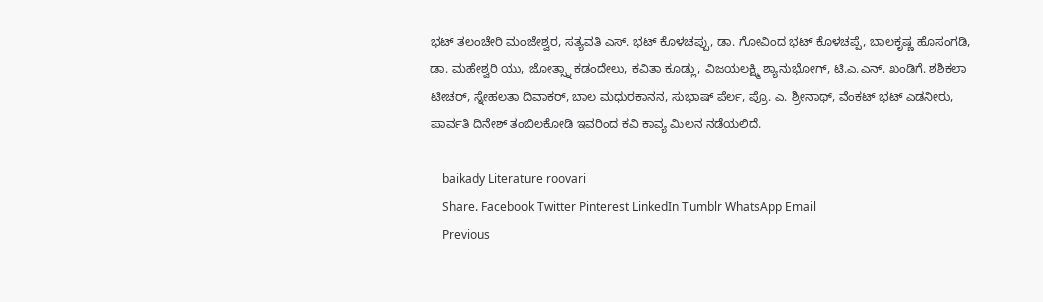ಭಟ್ ತಲಂಚೇರಿ ಮಂಜೇಶ್ವರ, ಸತ್ಯವತಿ ಎಸ್‌. ಭಟ್ ಕೊಳಚಪ್ಪು, ಡಾ. ಗೋವಿಂದ ಭಟ್ ಕೊಳಚಪ್ಪೆ, ಬಾಲಕೃಷ್ಣ ಹೊಸಂಗಡಿ, ಡಾ. ಮಹೇಶ್ವರಿ ಯು, ಜೋತ್ಸ್ನಾ ಕಡಂದೇಲು, ಕವಿತಾ ಕೂಡ್ಲು, ವಿಜಯಲಕ್ಷ್ಮಿ ಶ್ಯಾನುಭೋಗ್, ಟಿ.ಎ.ಎನ್. ಖಂಡಿಗೆ. ಶಶಿಕಲಾ ಟೀಚರ್, ಸ್ನೇಹಲತಾ ದಿವಾಕರ್, ಬಾಲ ಮಧುರಕಾನನ, ಸುಭಾಷ್ ಪೆರ್ಲ, ಪ್ರೊ. ಎ. ಶ್ರೀನಾಥ್, ವೆಂಕಟ್ ಭಟ್ ಎಡನೀರು, ಪಾರ್ವತಿ ದಿನೇಶ್ ತಂಬಿಲಕೋಡಿ ಇವರಿಂದ ಕವಿ ಕಾವ್ಯ ಮಿಲನ ನಡೆಯಲಿದೆ.

    baikady Literature roovari
    Share. Facebook Twitter Pinterest LinkedIn Tumblr WhatsApp Email
    Previous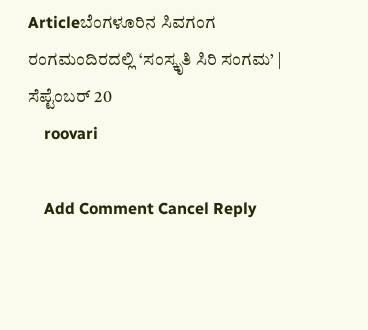Articleಬೆಂಗಳೂರಿನ ಸಿವಗಂಗ ರಂಗಮಂದಿರದಲ್ಲಿ ‘ಸಂಸ್ಕೃತಿ ಸಿರಿ ಸಂಗಮ’ | ಸೆಪ್ಟೆಂಬರ್ 20
    roovari

    Add Comment Cancel Reply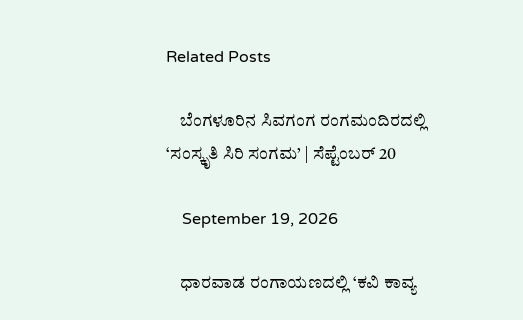Related Posts

    ಬೆಂಗಳೂರಿನ ಸಿವಗಂಗ ರಂಗಮಂದಿರದಲ್ಲಿ ‘ಸಂಸ್ಕೃತಿ ಸಿರಿ ಸಂಗಮ’ | ಸೆಪ್ಟೆಂಬರ್ 20

    September 19, 2026

    ಧಾರವಾಡ ರಂಗಾಯಣದಲ್ಲಿ ‘ಕವಿ ಕಾವ್ಯ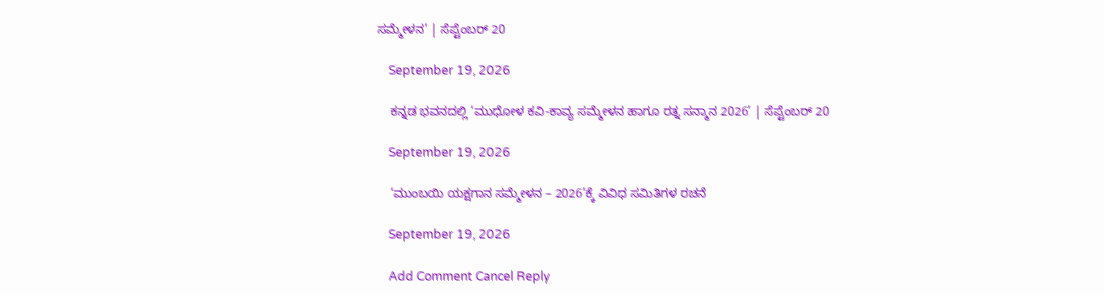ಸಮ್ಮೇಳನ’ | ಸೆಪ್ಟೆಂಬರ್ 20

    September 19, 2026

    ಕನ್ನಡ ಭವನದಲ್ಲಿ ‘ಮುಧೋಳ ಕವಿ-ಕಾವ್ಯ ಸಮ್ಮೇಳನ ಹಾಗೂ ರತ್ನ ಸನ್ಮಾನ 2026’ | ಸೆಪ್ಟೆಂಬರ್ 20

    September 19, 2026

    ‘ಮುಂಬಯಿ ಯಕ್ಷಗಾನ ಸಮ್ಮೇಳನ – 2026’ಕ್ಕೆ ವಿವಿಧ ಸಮಿತಿಗಳ ರಚನೆ

    September 19, 2026

    Add Comment Cancel Reply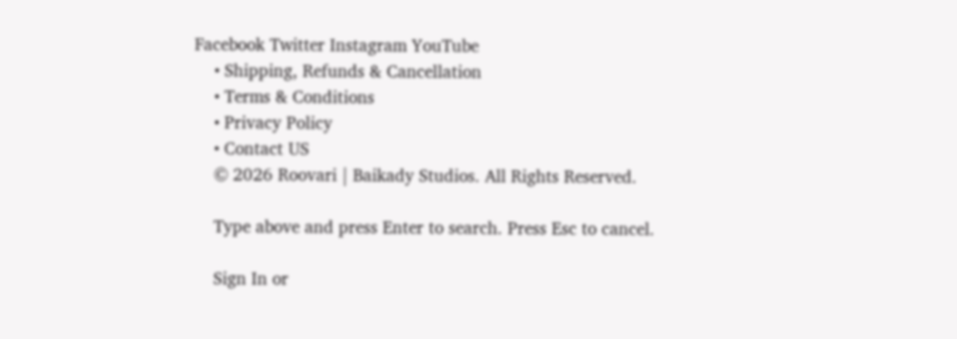Facebook Twitter Instagram YouTube
    • Shipping, Refunds & Cancellation
    • Terms & Conditions
    • Privacy Policy
    • Contact US
    © 2026 Roovari | Baikady Studios. All Rights Reserved.

    Type above and press Enter to search. Press Esc to cancel.

    Sign In or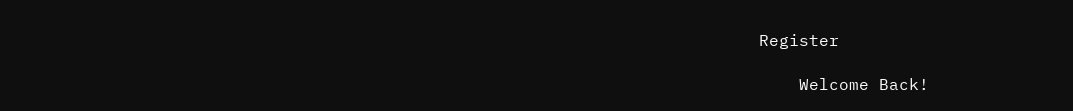Register

    Welcome Back!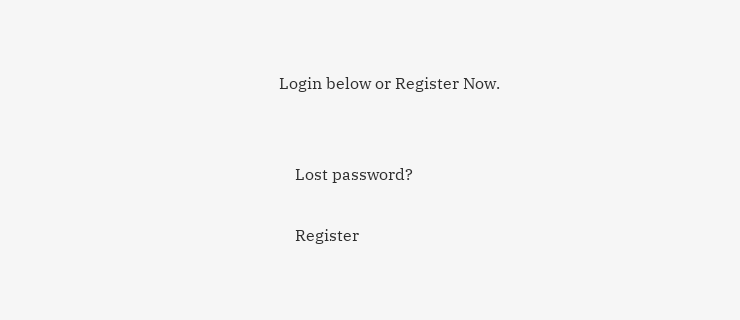Login below or Register Now.


    Lost password?

    Register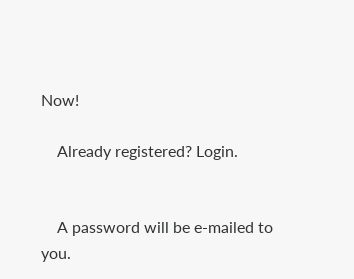Now!

    Already registered? Login.


    A password will be e-mailed to you.